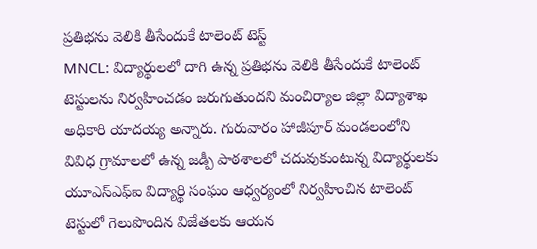ప్రతిభను వెలికి తీసేందుకే టాలెంట్ టెస్ట్
MNCL: విద్యార్థులలో దాగి ఉన్న ప్రతిభను వెలికి తీసేందుకే టాలెంట్ టెస్టులను నిర్వహించడం జరుగుతుందని మంచిర్యాల జిల్లా విద్యాశాఖ అధికారి యాదయ్య అన్నారు. గురువారం హాజీపూర్ మండలంలోని వివిధ గ్రామాలలో ఉన్న జడ్పీ పాఠశాలలో చదువుకుంటున్న విద్యార్థులకు యూఎస్ఎఫ్ఐ విద్యార్థి సంఘం ఆధ్వర్యంలో నిర్వహించిన టాలెంట్ టెస్టులో గెలుపొందిన విజేతలకు ఆయన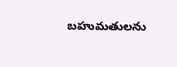బహుమతులను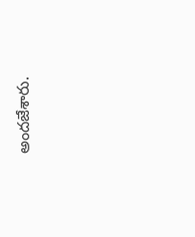అందజేశారు.